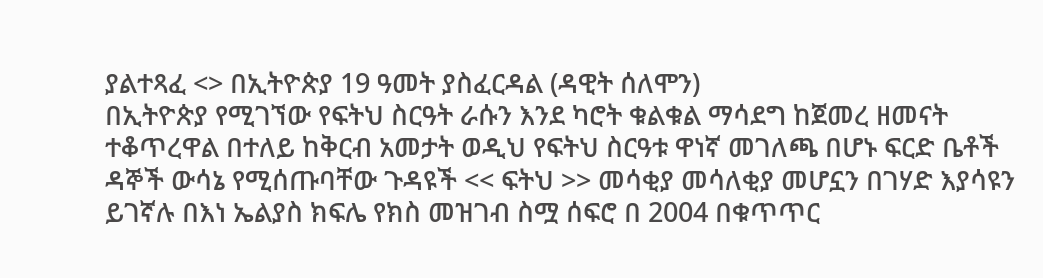ያልተጻፈ <> በኢትዮጵያ 19 ዓመት ያስፈርዳል (ዳዊት ሰለሞን)
በኢትዮጵያ የሚገኘው የፍትህ ስርዓት ራሱን እንደ ካሮት ቁልቁል ማሳደግ ከጀመረ ዘመናት ተቆጥረዋል በተለይ ከቅርብ አመታት ወዲህ የፍትህ ስርዓቱ ዋነኛ መገለጫ በሆኑ ፍርድ ቤቶች ዳኞች ውሳኔ የሚሰጡባቸው ጉዳዩች << ፍትህ >> መሳቂያ መሳለቂያ መሆኗን በገሃድ እያሳዩን ይገኛሉ በእነ ኤልያስ ክፍሌ የክስ መዝገብ ስሟ ሰፍሮ በ 2004 በቁጥጥር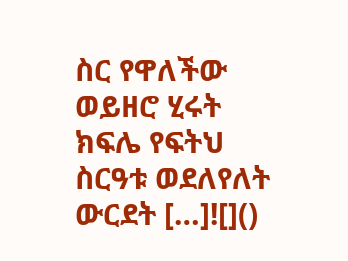ስር የዋለችው ወይዘሮ ሂሩት ክፍሌ የፍትህ ስርዓቱ ወደለየለት ውርደት […]![]()